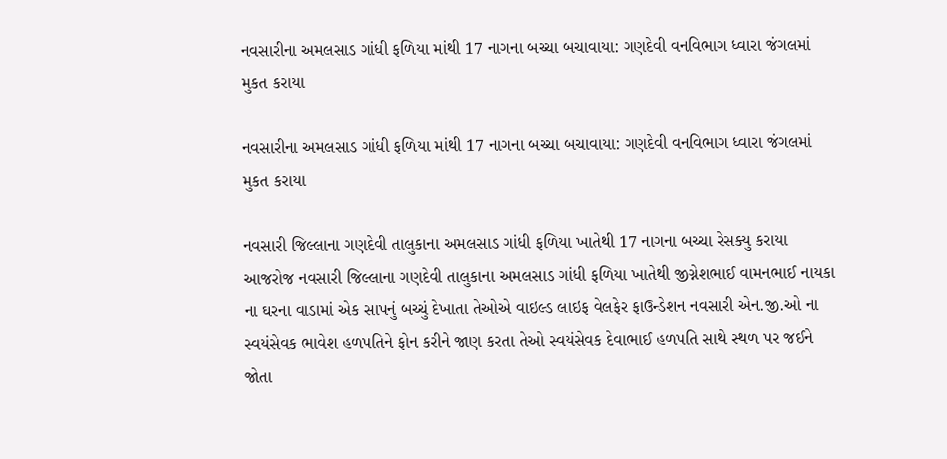નવસારીના અમલસાડ ગાંધી ફળિયા માંથી 17 નાગના બચ્ચા બચાવાયા: ગણદેવી વનવિભાગ ધ્વારા જંગલમાં મુકત કરાયા

નવસારીના અમલસાડ ગાંધી ફળિયા માંથી 17 નાગના બચ્ચા બચાવાયા: ગણદેવી વનવિભાગ ધ્વારા જંગલમાં મુકત કરાયા

નવસારી જિલ્લાના ગણદેવી તાલુકાના અમલસાડ ગાંધી ફળિયા ખાતેથી 17 નાગના બચ્ચા રેસક્યુ કરાયા આજરોજ નવસારી જિલ્લાના ગણદેવી તાલુકાના અમલસાડ ગાંધી ફળિયા ખાતેથી જીગ્નેશભાઈ વામનભાઈ નાયકા ના ઘરના વાડામાં એક સાપનું બચ્ચું દેખાતા તેઓએ વાઇલ્ડ લાઇફ વેલફેર ફાઉન્ડેશન નવસારી એન.જી.ઓ ના સ્વયંસેવક ભાવેશ હળપતિને ફોન કરીને જાણ કરતા તેઓ સ્વયંસેવક દેવાભાઈ હળપતિ સાથે સ્થળ પર જઈને જોતા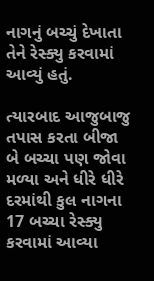નાગનું બચ્ચું દેખાતા તેને રેસ્ક્યુ કરવામાં આવ્યું હતું.

ત્યારબાદ આજુબાજુ તપાસ કરતા બીજા બે બચ્ચા પણ જોવા મળ્યા અને ધીરે ધીરે દરમાંથી કુલ નાગના 17 બચ્ચા રેસ્ક્યુ કરવામાં આવ્યા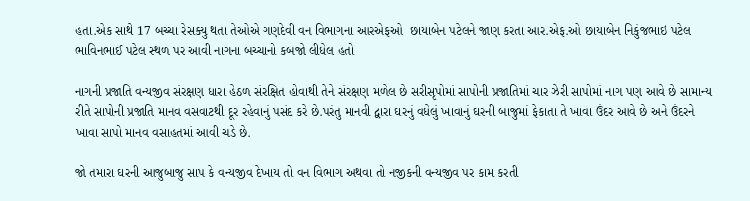હતા.એક સાથે 17 બચ્ચા રેસક્યુ થતા તેઓએ ગણદેવી વન વિભાગના આરએફઓ  છાયાબેન પટેલને જાણ કરતા આર.એફ.ઓ છાયાબેન નિકુંજભાઇ પટેલ ભાવિનભાઈ પટેલ સ્થળ પર આવી નાગના બચ્ચાનો કબજો લીધેલ હતો

નાગની પ્રજાતિ વન્યજીવ સંરક્ષણ ધારા હેઠળ સંરક્ષિત હોવાથી તેને સંરક્ષણ મળેલ છે સરીસૃપોમાં સાપોની પ્રજાતિમાં ચાર ઝેરી સાપોમાં નાગ પણ આવે છે સામાન્ય રીતે સાપોની પ્રજાતિ માનવ વસવાટથી દૂર રહેવાનું પસંદ કરે છે.પરંતુ માનવી દ્વારા ઘરનું વધેલું ખાવાનું ઘરની બાજુમાં ફેકાતા તે ખાવા ઉંદર આવે છે અને ઉંદરને ખાવા સાપો માનવ વસાહતમાં આવી ચડે છે.

જો તમારા ઘરની આજુબાજુ સાપ કે વન્યજીવ દેખાય તો વન વિભાગ અથવા તો નજીકની વન્યજીવ પર કામ કરતી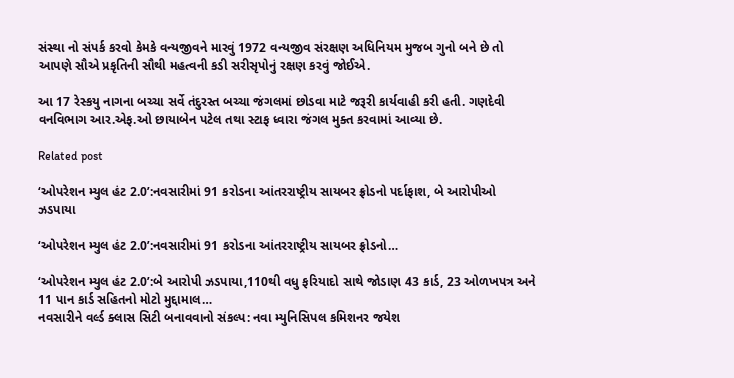સંસ્થા નો સંપર્ક કરવો કેમકે વન્યજીવને મારવું 1972 વન્યજીવ સંરક્ષણ અધિનિયમ મુજબ ગુનો બને છે તો આપણે સૌએ પ્રકૃતિની સૌથી મહત્વની કડી સરીસૃપોનું રક્ષણ કરવું જોઈએ.

આ 17 રેસ્કયુ નાગના બચ્ચા સર્વે તંદુરસ્ત બચ્ચા જંગલમાં છોડવા માટે જરૂરી કાર્યવાહી કરી હતી. ગણદેવી વનવિભાગ આર.એફ.ઓ છાયાબેન પટેલ તથા સ્ટાફ ધ્વારા જંગલ મુક્ત કરવામાં આવ્યા છે.

Related post

‘ઓપરેશન મ્યુલ હંટ 2.0’:નવસારીમાં 91 કરોડના આંતરરાષ્ટ્રીય સાયબર ફ્રોડનો પર્દાફાશ, બે આરોપીઓ ઝડપાયા

‘ઓપરેશન મ્યુલ હંટ 2.0’:નવસારીમાં 91 કરોડના આંતરરાષ્ટ્રીય સાયબર ફ્રોડનો…

‘ઓપરેશન મ્યુલ હંટ 2.0’:બે આરોપી ઝડપાયા,110થી વધુ ફરિયાદો સાથે જોડાણ 43 કાર્ડ, 23 ઓળખપત્ર અને 11 પાન કાર્ડ સહિતનો મોટો મુદ્દામાલ…
નવસારીને વર્લ્ડ ક્લાસ સિટી બનાવવાનો સંકલ્પ: નવા મ્યુનિસિપલ કમિશનર જયેશ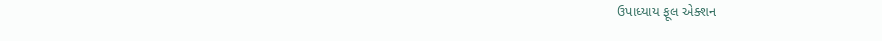ઉપાધ્યાય ફૂલ એક્શન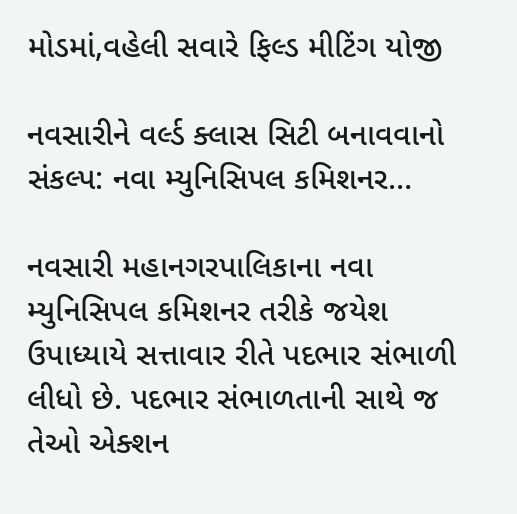મોડમાં,વહેલી સવારે ફિલ્ડ મીટિંગ યોજી

નવસારીને વર્લ્ડ ક્લાસ સિટી બનાવવાનો સંકલ્પ: નવા મ્યુનિસિપલ કમિશનર…

નવસારી મહાનગરપાલિકાના નવા મ્યુનિસિપલ કમિશનર તરીકે જયેશ ઉપાધ્યાયે સત્તાવાર રીતે પદભાર સંભાળી લીધો છે. પદભાર સંભાળતાની સાથે જ તેઓ એક્શન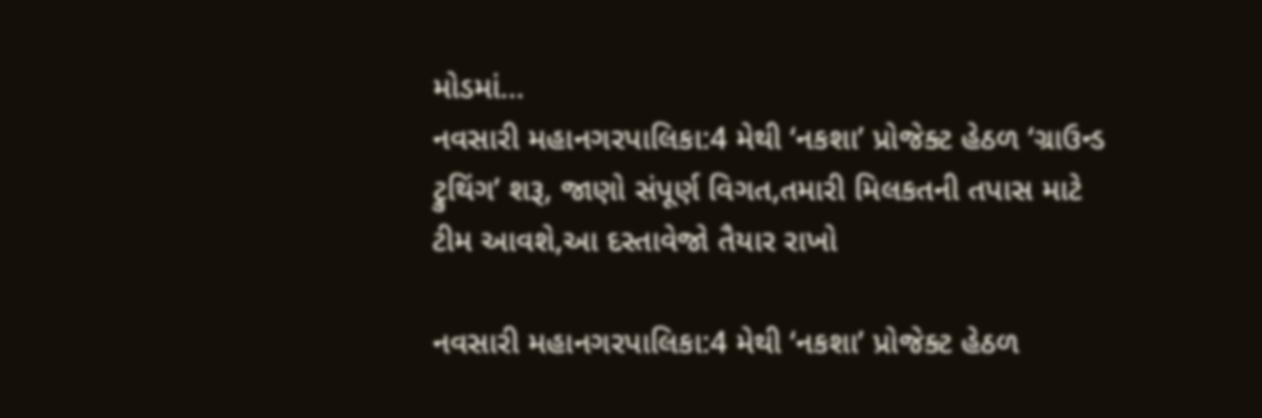મોડમાં…
નવસારી મહાનગરપાલિકા:4 મેથી ‘નકશા’ પ્રોજેક્ટ હેઠળ ‘ગ્રાઉન્ડ ટ્રુથિંગ’ શરૂ, જાણો સંપૂર્ણ વિગત,તમારી મિલકતની તપાસ માટે ટીમ આવશે,આ દસ્તાવેજો તૈયાર રાખો

નવસારી મહાનગરપાલિકા:4 મેથી ‘નકશા’ પ્રોજેક્ટ હેઠળ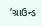‘ગ્રાઉન્ડ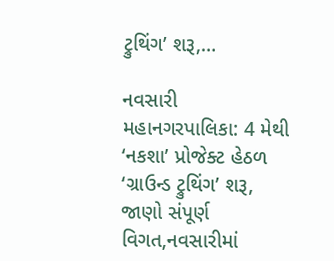ટ્રુથિંગ’ શરૂ,…

નવસારી મહાનગરપાલિકા: 4 મેથી ‘નકશા’ પ્રોજેક્ટ હેઠળ ‘ગ્રાઉન્ડ ટ્રુથિંગ’ શરૂ, જાણો સંપૂર્ણ વિગત,નવસારીમાં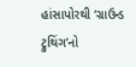હાંસાપોરથી ‘ગ્રાઉન્ડ ટ્રુથિંગ’નો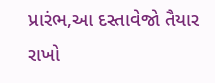પ્રારંભ,આ દસ્તાવેજો તૈયાર રાખો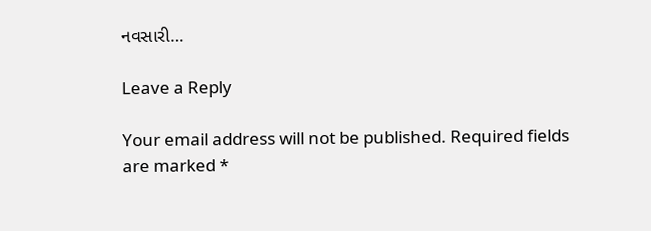નવસારી…

Leave a Reply

Your email address will not be published. Required fields are marked *